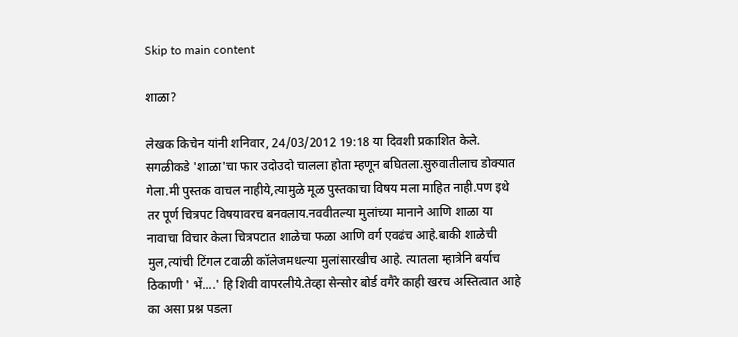Skip to main content

शाळा?

लेखक किचेन यांनी शनिवार, 24/03/2012 19:18 या दिवशी प्रकाशित केले.
सगळीकडे 'शाळा'चा फार उदोउदो चालला होता म्हणून बघितला.सुरुवातीलाच डोक्यात गेला.मी पुस्तक वाचल नाहीये,त्यामुळे मूळ पुस्तकाचा विषय मला माहित नाही.पण इथे तर पूर्ण चित्रपट विषयावरच बनवलाय.नववीतल्या मुलांच्या मानाने आणि शाळा या नावाचा विचार केला चित्रपटात शाळेचा फळा आणि वर्ग एवढंच आहे.बाकी शाळेची मुल,त्यांची टिंगल टवाळी कॉलेजमधल्या मुलांसारखीच आहे. त्यातला म्हात्रेनि बर्याच ठिकाणी ' भें....' हि शिवी वापरलीये.तेव्हा सेन्सोर बोर्ड वगैरे काही खरच अस्तित्वात आहे का असा प्रश्न पडला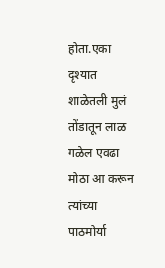होता.एका दृश्यात शाळेतली मुलं तोंडातून लाळ गळेल एवढा मोठा आ करून त्यांच्या पाठमोर्या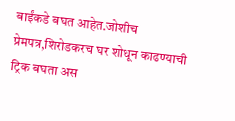बाईंकडे बघत आहेत.जोशीच प्रेमपत्र,शिरोडकरच घर शोधून काढण्याची ट्रिक बघता अस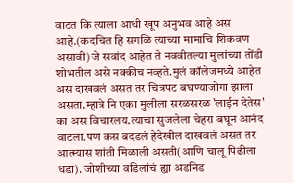वाटत कि त्याला आधी खूप अनुभव आहे अस आहे.(कदचित हि सगळि त्याच्या मामाचि शिकवण असावी) जे सवांद आहेत ते नववीतल्या मुलांच्या तोंडी शोभतील असे नक्कीच नव्हते.मुलं कॉलेजमध्ये आहेत अस दाखवलं असत तर चित्रपट बघण्याजोगा झाला असता.म्हात्रे नि एका मुलीला सरळसरळ 'लाईन देतेस' का अस विचारलय.त्याचा सुजलेला चेहरा बघून आनंद वाटला.पण कस बदडलं हेदेखील दाखवलं असत तर आत्म्यास शांती मिळाली असती(आणि चालू पिढीला धडा). जोशीच्या वडिलांचं ह्या अडनिड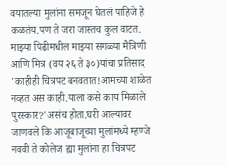वयातल्या मुलांना समजून घेतलं पाहिजे हे कळतंय.पण ते जरा जास्तच कुल वाटत. माझ्या पिढीमधील माझ्या सगळ्या मैत्रिणी आणि मित्र (वय २६ ते ३०)यांचा प्रतिसाद 'काहीही चित्रपट बनवतात!आमच्या शाळेत नव्हत अस काही.याला कसे काय मिळाले पुरस्कार?'असंच होता.घरी आल्यावर जाणवले कि आजूबाजूच्या मुलांमध्ये म्हण्जे नववी ते कोलेज ह्या मुलांना हा चित्रपट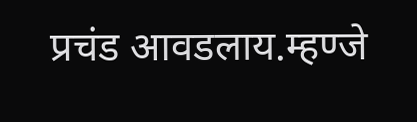प्रचंड आवडलाय.म्हण्जे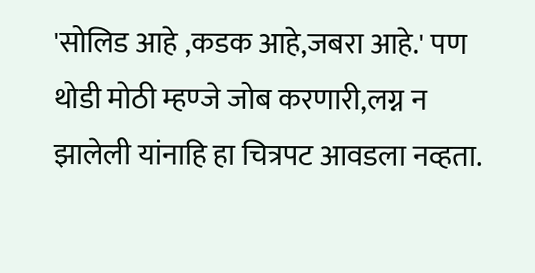'सोलिड आहे ,कडक आहे,जबरा आहे.' पण थोडी मोठी म्हण्जे जोब करणारी,लग्न न झालेली यांनाहि हा चित्रपट आवडला नव्हता.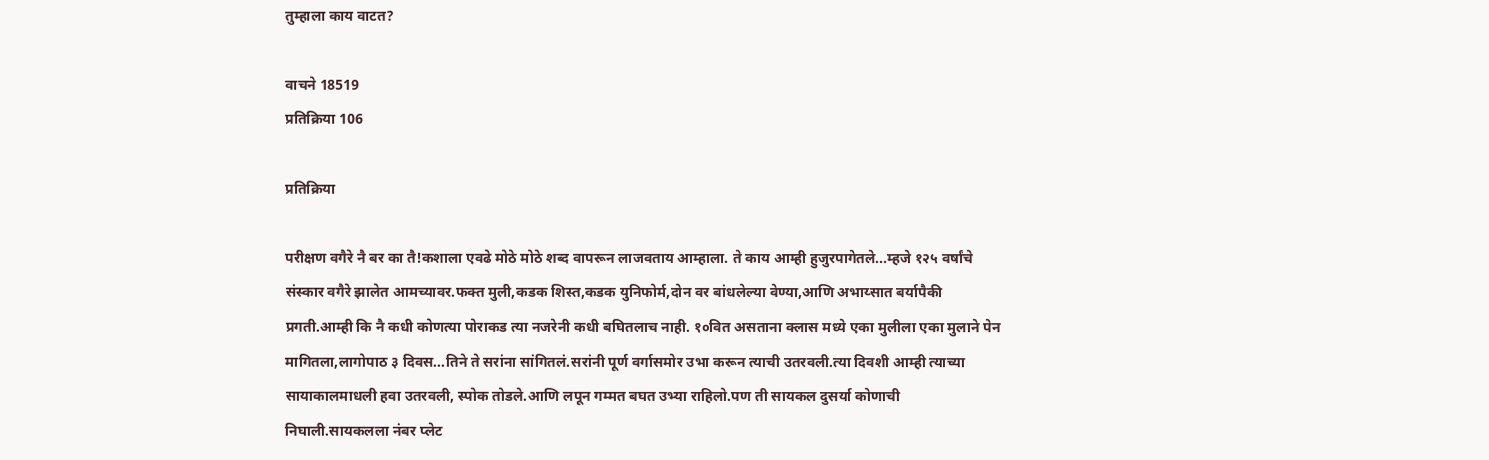तुम्हाला काय वाटत?

वाचने 18519
प्रतिक्रिया 106

प्रतिक्रिया

परीक्षण वगैरे नै बर का तै!कशाला एवढे मोठे मोठे शब्द वापरून लाजवताय आम्हाला. ते काय आम्ही हुजुरपागेतले...म्हजे १२५ वर्षांचे संस्कार वगैरे झालेत आमच्यावर.फक्त मुली,कडक शिस्त,कडक युनिफोर्म,दोन वर बांधलेल्या वेण्या,आणि अभाय्सात बर्यापैकी प्रगती.आम्ही कि नै कधी कोणत्या पोराकड त्या नजरेनी कधी बघितलाच नाही. १०वित असताना क्लास मध्ये एका मुलीला एका मुलाने पेन मागितला,लागोपाठ ३ दिवस...तिने ते सरांना सांगितलं.सरांनी पूर्ण वर्गासमोर उभा करून त्याची उतरवली.त्या दिवशी आम्ही त्याच्या सायाकालमाधली हवा उतरवली, स्पोक तोडले.आणि लपून गम्मत बघत उभ्या राहिलो.पण ती सायकल दुसर्या कोणाची निघाली.सायकलला नंबर प्लेट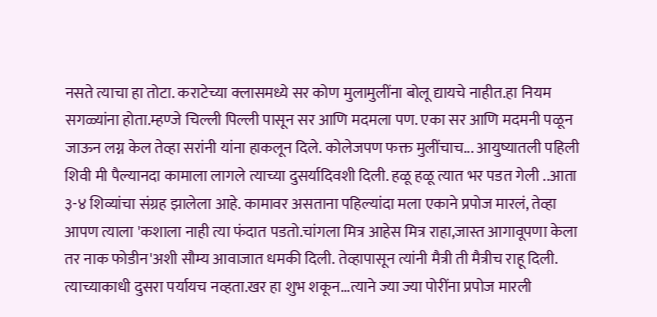नसते त्याचा हा तोटा. कराटेच्या क्लासमध्ये सर कोण मुलामुलींना बोलू द्यायचे नाहीत.हा नियम सगळ्यांना होता.म्हण्जे चिल्ली पिल्ली पासून सर आणि मदमला पण. एका सर आणि मदमनी पळून जाऊन लग्न केल तेव्हा सरांनी यांना हाकलून दिले. कोलेजपण फक्त मुलींचाच... आयुष्यातली पहिली शिवी मी पैल्यानदा कामाला लागले त्याच्या दुसर्यादिवशी दिली. हळू हळू त्यात भर पडत गेली ..आता ३-४ शिव्यांचा संग्रह झालेला आहे. कामावर असताना पहिल्यांदा मला एकाने प्रपोज मारलं, तेव्हा आपण त्याला 'कशाला नाही त्या फंदात पडतो.चांगला मित्र आहेस मित्र राहा,जास्त आगावूपणा केला तर नाक फोडीन'अशी सौम्य आवाजात धमकी दिली. तेव्हापासून त्यांनी मैत्री ती मैत्रीच राहू दिली. त्याच्याकाधी दुसरा पर्यायच नव्हता.खर हा शुभ शकून...त्याने ज्या ज्या पोरींना प्रपोज मारली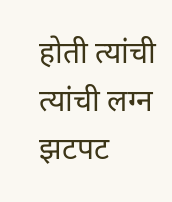होती त्यांची त्यांची लग्न झटपट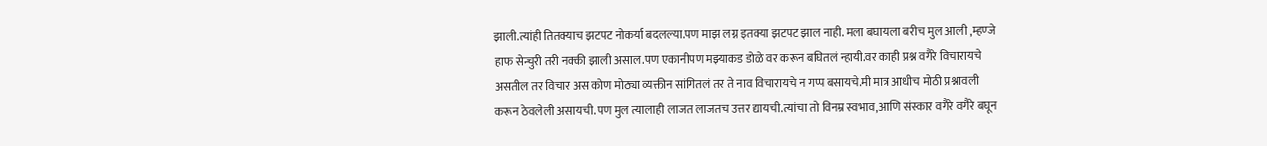झाली.त्यांही तितक्याच झटपट नोकर्या बदलल्या.पण माझ लग्न इतक्या झटपट झाल नाही. मला बघायला बरीच मुल आली ,म्हण्जे हाफ सेन्चुरी तरी नक्की झाली असाल.पण एकानीपण मझ्याकड डोळे वर करून बघितलं न्हायी.वर काही प्रश्न वगैरे विचारायचे असतील तर विचार अस कोण मोठ्या व्यक्तीन सांगितलं तर ते नाव विचारायचे न गप्प बसायचे.मी मात्र आधीच मोठी प्रश्नावली करून ठेवलेली असायची.पण मुल त्यालाही लाजत लाजतच उत्तर द्यायची.त्यांचा तो विनम्र स्वभाव,आणि संस्कार वगैरे वगैरे बघून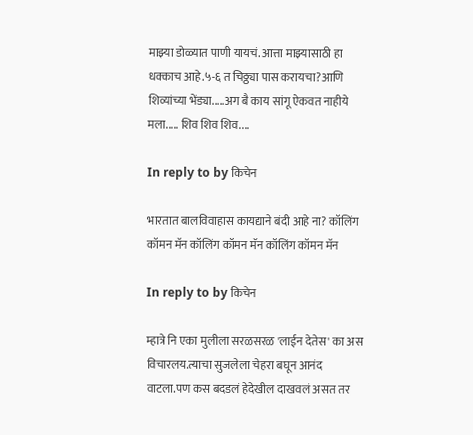माझ्या डोळ्यात पाणी यायचं. आत्ता माझ्यासाठी हा धक्काच आहे.५-६ त चिठ्ठ्या पास करायचा?आणि शिव्यांच्या भेंड्या.....अग बै काय सांगू ऐकवत नाहीये मला..... शिव शिव शिव....

In reply to by किचेन

भारतात बालविवाहास कायद्याने बंदी आहे ना? कॉलिंग कॉमन मॅन कॉलिंग कॉमन मॅन कॉलिंग कॉमन मॅन

In reply to by किचेन

म्हात्रे नि एका मुलीला सरळसरळ 'लाईन देतेस' का अस विचारलय.त्याचा सुजलेला चेहरा बघून आनंद वाटला.पण कस बदडलं हेदेखील दाखवलं असत तर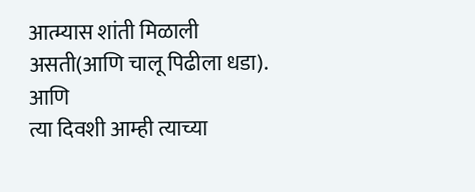आत्म्यास शांती मिळाली असती(आणि चालू पिढीला धडा).
आणि
त्या दिवशी आम्ही त्याच्या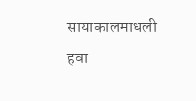सायाकालमाधली हवा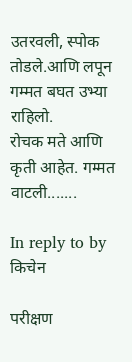उतरवली, स्पोक तोडले.आणि लपून गम्मत बघत उभ्या राहिलो.
रोचक मते आणि कृती आहेत. गम्मत वाटली.......

In reply to by किचेन

परीक्षण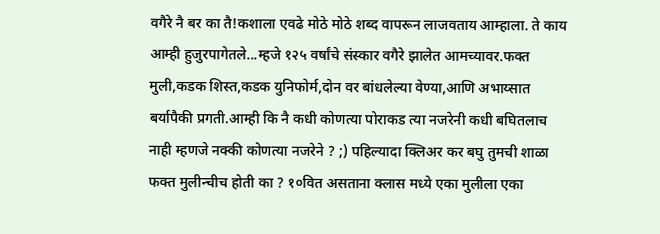वगैरे नै बर का तै!कशाला एवढे मोठे मोठे शब्द वापरून लाजवताय आम्हाला. ते काय आम्ही हुजुरपागेतले...म्हजे १२५ वर्षांचे संस्कार वगैरे झालेत आमच्यावर.फक्त मुली,कडक शिस्त,कडक युनिफोर्म,दोन वर बांधलेल्या वेण्या,आणि अभाय्सात बर्यापैकी प्रगती.आम्ही कि नै कधी कोणत्या पोराकड त्या नजरेनी कधी बघितलाच नाही म्हणजे नक्की कोणत्या नजरेने ? ;) पहिल्यादा क्लिअर कर बघु तुमची शाळा फक्त मुलीन्चीच होती का ? १०वित असताना क्लास मध्ये एका मुलीला एका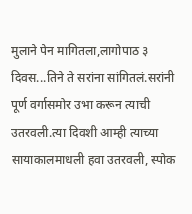मुलाने पेन मागितला,लागोपाठ ३ दिवस...तिने ते सरांना सांगितलं.सरांनी पूर्ण वर्गासमोर उभा करून त्याची उतरवली.त्या दिवशी आम्ही त्याच्या सायाकालमाधली हवा उतरवली, स्पोक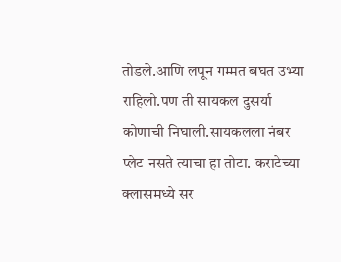तोडले.आणि लपून गम्मत बघत उभ्या राहिलो.पण ती सायकल दुसर्या कोणाची निघाली.सायकलला नंबर प्लेट नसते त्याचा हा तोटा. कराटेच्या क्लासमध्ये सर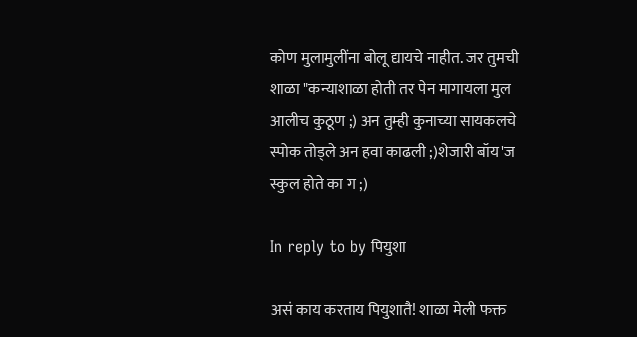कोण मुलामुलींना बोलू द्यायचे नाहीत. जर तुमची शाळा "कन्याशाळा होती तर पेन मागायला मुल आलीच कुठूण ;) अन तुम्ही कुनाच्या सायकलचे स्पोक तोड्ले अन हवा काढली ;)शेजारी बॉय'ज स्कुल होते का ग ;)

In reply to by पियुशा

असं काय करताय पियुशातै! शाळा मेली फक्त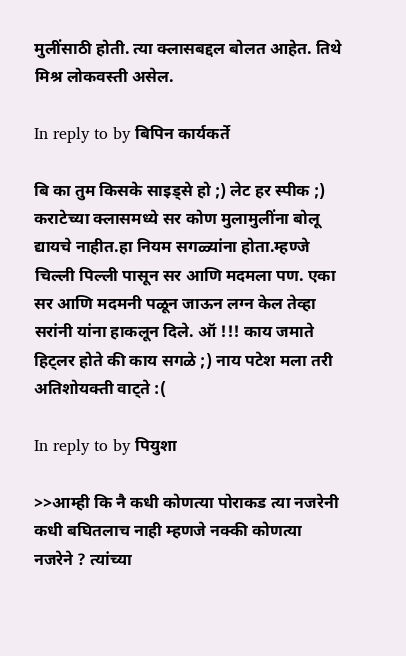मुलींसाठी होती. त्या क्लासबद्दल बोलत आहेत. तिथे मिश्र लोकवस्ती असेल.

In reply to by बिपिन कार्यकर्ते

बि का तुम किसके साइड्से हो ;) लेट हर स्पीक ;) कराटेच्या क्लासमध्ये सर कोण मुलामुलींना बोलू द्यायचे नाहीत.हा नियम सगळ्यांना होता.म्हण्जे चिल्ली पिल्ली पासून सर आणि मदमला पण. एका सर आणि मदमनी पळून जाऊन लग्न केल तेव्हा सरांनी यांना हाकलून दिले. ऑ !!! काय जमाते हिट्लर होते की काय सगळे ;) नाय पटेश मला तरी अतिशोयक्ती वाट्ते :(

In reply to by पियुशा

>>आम्ही कि नै कधी कोणत्या पोराकड त्या नजरेनी कधी बघितलाच नाही म्हणजे नक्की कोणत्या नजरेने ? त्यांच्या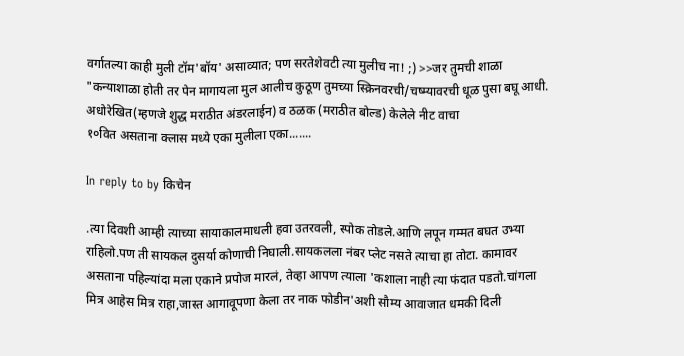वर्गातल्या काही मुली टॉम'बॉय' असाव्यात; पण सरतेशेवटी त्या मुलीच ना! ;) >>जर तुमची शाळा "कन्याशाळा होती तर पेन मागायला मुल आलीच कुठूण तुमच्या स्क्रिनवरची/चष्म्यावरची धूळ पुसा बघू आधी. अधोरेखित(म्हणजे शुद्ध मराठीत अंडरलाईन) व ठळक (मराठीत बोल्ड) केलेले नीट वाचा
१०वित असताना क्लास मध्ये एका मुलीला एका.......

In reply to by किचेन

.त्या दिवशी आम्ही त्याच्या सायाकालमाधली हवा उतरवली, स्पोक तोडले.आणि लपून गम्मत बघत उभ्या राहिलो.पण ती सायकल दुसर्या कोणाची निघाली.सायकलला नंबर प्लेट नसते त्याचा हा तोटा. कामावर असताना पहिल्यांदा मला एकाने प्रपोज मारलं, तेव्हा आपण त्याला 'कशाला नाही त्या फंदात पडतो.चांगला मित्र आहेस मित्र राहा,जास्त आगावूपणा केला तर नाक फोडीन'अशी सौम्य आवाजात धमकी दिली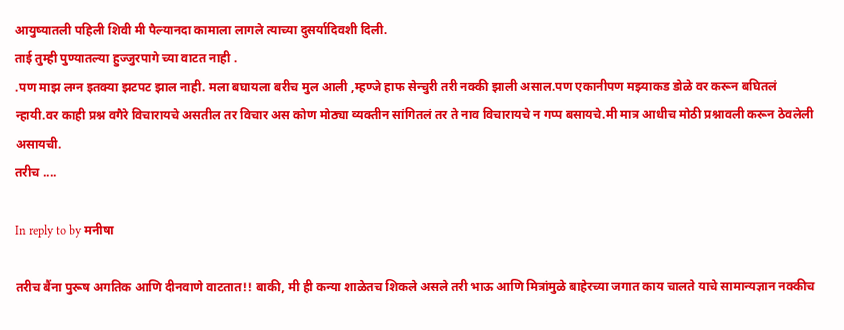आयुष्यातली पहिली शिवी मी पैल्यानदा कामाला लागले त्याच्या दुसर्यादिवशी दिली.
ताई तुम्ही पुण्यातल्या हुज्जुरपागे च्या वाटत नाही .
.पण माझ लग्न इतक्या झटपट झाल नाही. मला बघायला बरीच मुल आली ,म्हण्जे हाफ सेन्चुरी तरी नक्की झाली असाल.पण एकानीपण मझ्याकड डोळे वर करून बघितलं न्हायी.वर काही प्रश्न वगैरे विचारायचे असतील तर विचार अस कोण मोठ्या व्यक्तीन सांगितलं तर ते नाव विचारायचे न गप्प बसायचे.मी मात्र आधीच मोठी प्रश्नावली करून ठेवलेली असायची.
तरीच ....

In reply to by मनीषा

तरीच बैंना पुरूष अगतिक आणि दीनवाणे वाटतात!! बाकी, मी ही कन्या शाळेतच शिकले असले तरी भाऊ आणि मित्रांमुळे बाहेरच्या जगात काय चालते याचे सामान्यज्ञान नक्कीच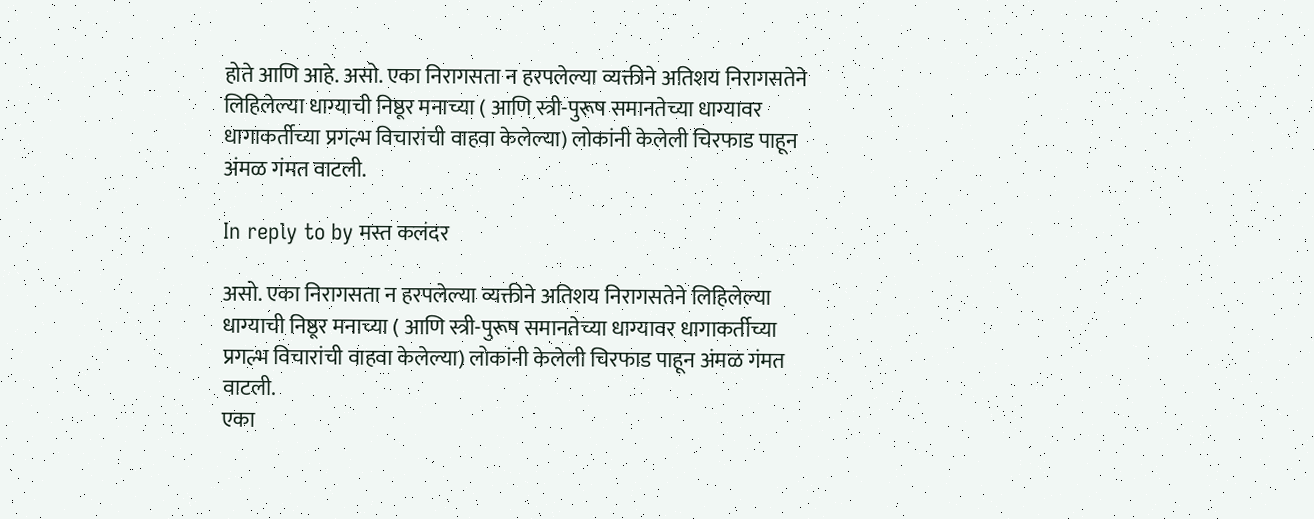होते आणि आहे. असो. एका निरागसता न हरपलेल्या व्यक्तीने अतिशय निरागसतेने लिहिलेल्या धाग्याची निष्ठूर मनाच्या ( आणि स्त्री-पुरूष समानतेच्या धाग्यावर धागाकर्तीच्या प्रगल्भ विचारांची वाहवा केलेल्या) लोकांनी केलेली चिरफाड पाहून अंमळ गंमत वाटली.

In reply to by मस्त कलंदर

असो. एका निरागसता न हरपलेल्या व्यक्तीने अतिशय निरागसतेने लिहिलेल्या धाग्याची निष्ठूर मनाच्या ( आणि स्त्री-पुरूष समानतेच्या धाग्यावर धागाकर्तीच्या प्रगल्भ विचारांची वाहवा केलेल्या) लोकांनी केलेली चिरफाड पाहून अंमळ गंमत वाटली.
एका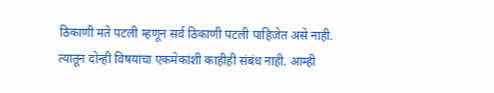ठिकाणी मते पटली म्हणून सर्व ठिकाणी पटली पाहिजेत असे नाही. त्यातून दोन्ही विषयांचा एकमेकांशी काहीही संबंध नाही. आम्ही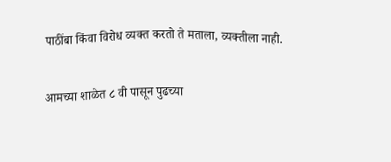पाठींबा किंवा विरोध व्यक्त करतो ते मताला, व्यक्तीला नाही.

आमच्या शाळेत ८ वी पासून पुढच्या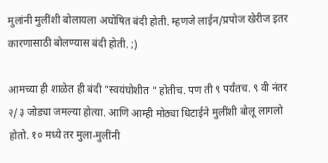मुलांनी मुलींशी बोलायला अघोषित बंदी होती. म्हणजे लाईन/प्रपोज खेरीज इतर कारणासाठी बोलण्यास बंदी होती. ;)

आमच्या ही शाळेत ही बंदी "स्वयंघोशीत " होतीच. पण ती ९ पर्यंतच. ९ वी नंतर २/३ जोड्या जमल्या होत्या. आणि आम्ही मोठ्या धिटाईने मुलींशी बोलू लागलो होतो. १० मध्ये तर मुला-मुलींनी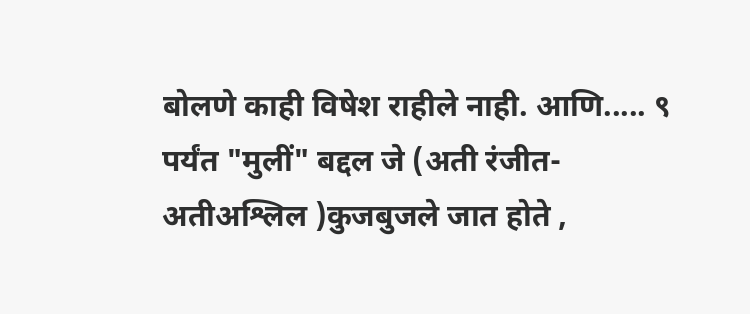बोलणे काही विषेश राहीले नाही. आणि..... ९ पर्यंत "मुलीं" बद्दल जे (अती रंजीत-अतीअश्लिल )कुजबुजले जात होते ,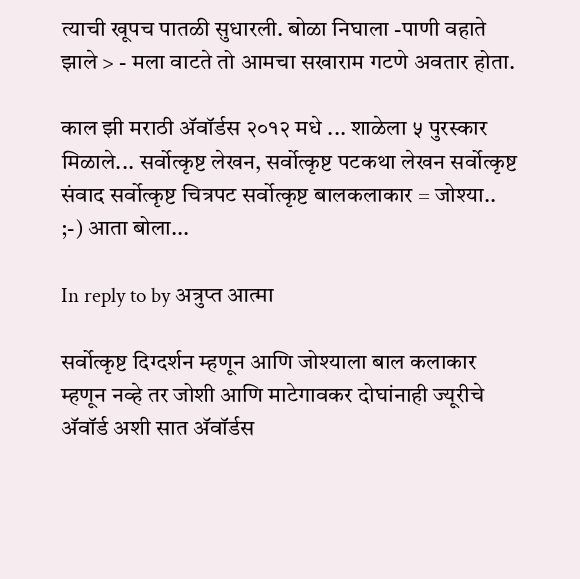त्याची खूपच पातळी सुधारली. बोळा निघाला -पाणी वहाते झाले > - मला वाटते तो आमचा सखाराम गटणे अवतार होता.

काल झी मराठी अ‍ॅवॉर्डस २०१२ मधे ... शाळेला ५ पुरस्कार मिळाले... सर्वोत्कृष्ट लेखन, सर्वोत्कृष्ट पटकथा लेखन सर्वोत्कृष्ट संवाद सर्वोत्कृष्ट चित्रपट सर्वोत्कृष्ट बालकलाकार = जोश्या.. ;-) आता बोला...

In reply to by अत्रुप्त आत्मा

सर्वोत्कृष्ट दिग्दर्शन म्हणून आणि जोश्याला बाल कलाकार म्हणून नव्हे तर जोशी आणि माटेगावकर दोघांनाही ज्यूरीचे अ‍ॅवॉर्ड अशी सात अ‍ॅवॉर्डस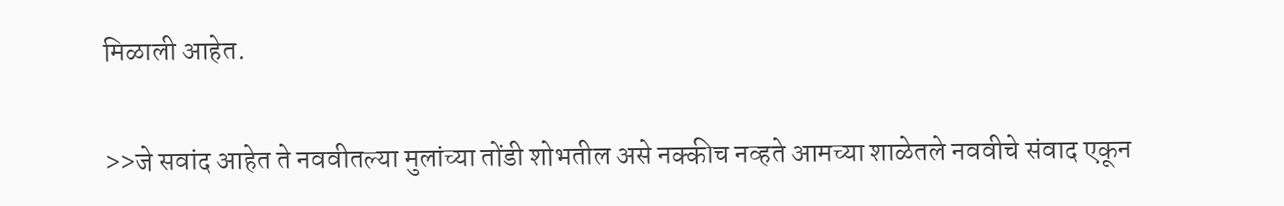मिळाली आहेत.

>>जे सवांद आहेत ते नववीतल्या मुलांच्या तोंडी शोभतील असे नक्कीच नव्हते आमच्या शाळेतले नववीचे संवाद एकून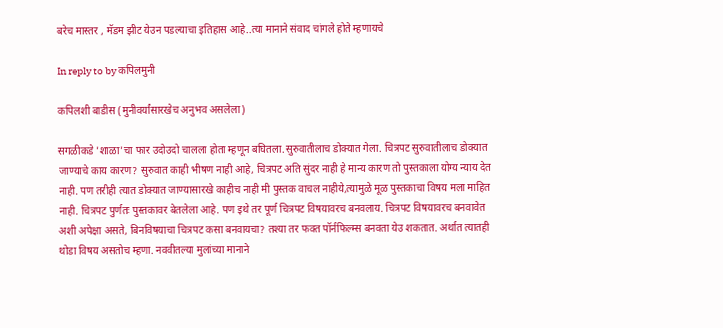बरेच मास्तर , मॅडम झीट येउन पडल्याचा इतिहास आहे..त्या मानाने संवाद चांगले होते म्हणायचे

In reply to by कपिलमुनी

कपिलशी बाडीस (मुनीवर्यांसारखेच अनुभव असलेला)

सगळीकडे 'शाळा'चा फार उदोउदो चालला होता म्हणून बघितला.सुरुवातीलाच डोक्यात गेला. चित्रपट सुरुवातीलाच डोक्यात जाण्याचे काय कारण? सुरुवात काही भीषण नाही आहे, चित्रपट अति सुंदर नाही हे मान्य कारण तो पुस्तकाला योग्य न्याय देत नाही. पण तरीही त्यात डोक्यात जाण्यासारखे काहीच नाही मी पुस्तक वाचल नाहीये,त्यामुळे मूळ पुस्तकाचा विषय मला माहित नाही. चित्रपट पुर्णतः पुस्तकावर बेतलेला आहे. पण इथे तर पूर्ण चित्रपट विषयावरच बनवलाय. चित्रपट विषयावरच बनवावेत अशी अपेक्षा असते, बिनविषयाचा चित्रपट कसा बनवायचा? तश्या तर फक्त पॉर्नफिल्म्स बनवता येउ शकतात. अर्थात त्यातही थोडा विषय असतोच म्हणा. नववीतल्या मुलांच्या मानाने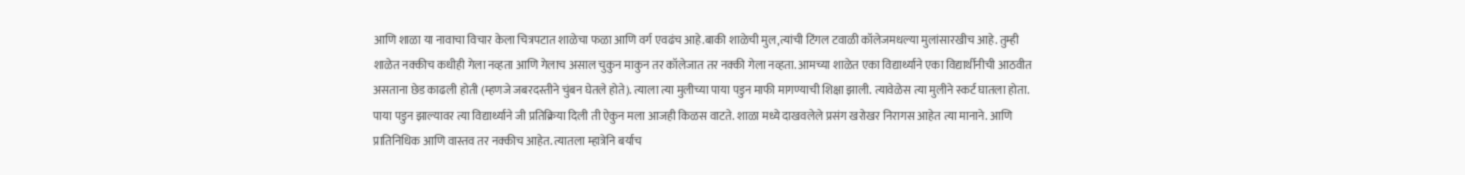आणि शाळा या नावाचा विचार केला चित्रपटात शाळेचा फळा आणि वर्ग एवढंच आहे.बाकी शाळेची मुल,त्यांची टिंगल टवाळी कॉलेजमधल्या मुलांसारखीच आहे. तुम्ही शाळेत नक्कीच कधीही गेला नव्हता आणि गेलाच असाल चुकुन माकुन तर कॉलेजात तर नक्की गेला नव्हता. आमच्या शाळेत एका विद्यार्थ्याने एका विद्यार्थीनीची आठवीत असताना छेड काढली होती (म्हणजे जबरदस्तीने चुंबन घेतले होते). त्याला त्या मुलीच्या पाया पडुन माफी मागण्याची शिक्षा झाली. त्यावेळेस त्या मुलीने स्कर्ट घातला होता. पाया पडुन झाल्यावर त्या विद्यार्थ्याने जी प्रतिक्रिया दिली ती ऐकुन मला आजही किळस वाटते. शाळा मध्ये दाखवलेले प्रसंग खरोखर निरागस आहेत त्या मानाने. आणि प्रातिनिधिक आणि वास्तव तर नक्कीच आहेत. त्यातला म्हात्रेनि बर्याच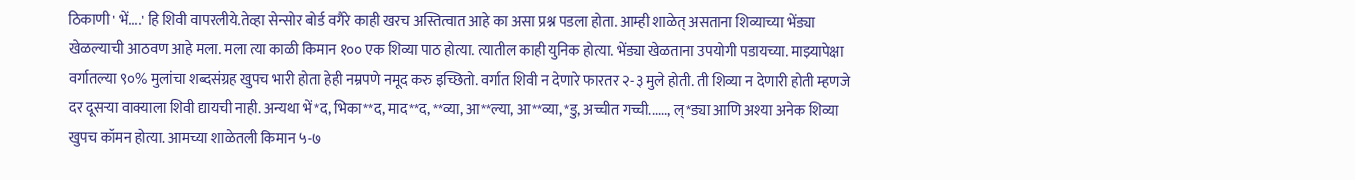ठिकाणी ' भें....' हि शिवी वापरलीये.तेव्हा सेन्सोर बोर्ड वगैरे काही खरच अस्तित्वात आहे का असा प्रश्न पडला होता. आम्ही शाळेत् असताना शिव्याच्या भेंड्या खेळल्याची आठवण आहे मला. मला त्या काळी किमान १०० एक शिव्या पाठ होत्या. त्यातील काही युनिक होत्या. भेंड्या खेळताना उपयोगी पडायच्या. माझ्यापेक्षा वर्गातल्या ९०% मुलांचा शब्दसंग्रह खुपच भारी होता हेही नम्रपणे नमूद करु इच्छितो. वर्गात शिवी न देणारे फारतर २-३ मुले होती. ती शिव्या न देणारी होती म्हणजे दर दूसर्‍या वाक्याला शिवी द्यायची नाही. अन्यथा भें*द, भिका**द, माद**द, **व्या, आ**ल्या, आ**व्या, *डु, अच्चीत गच्ची......, ल्*ड्या आणि अश्या अनेक शिव्या खुपच कॉमन होत्या. आमच्या शाळेतली किमान ५-७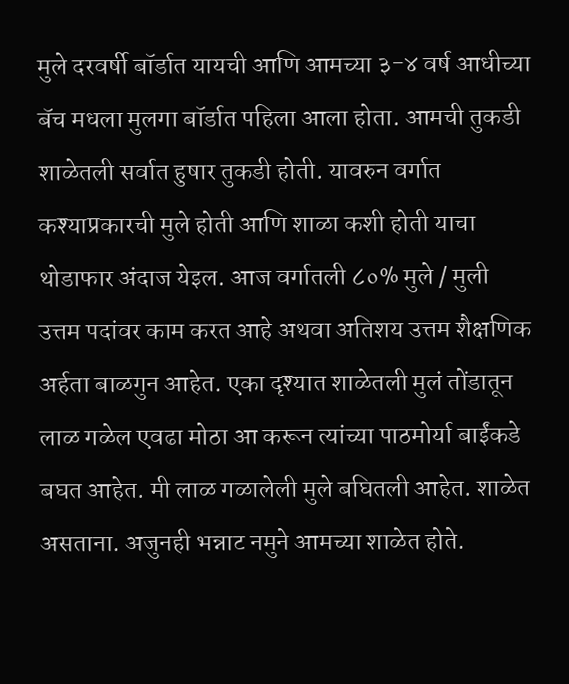मुले दरवर्षी बॉर्डात यायची आणि आमच्या ३-४ वर्ष आधीच्या बॅच मधला मुलगा बॉर्डात पहिला आला होता. आमची तुकडी शाळेतली सर्वात हुषार तुकडी होती. यावरुन वर्गात कश्याप्रकारची मुले होती आणि शाळा कशी होती याचा थोडाफार अंदाज येइल. आज वर्गातली ८०% मुले / मुली उत्तम पदांवर काम करत आहे अथवा अतिशय उत्तम शैक्षणिक अर्हता बाळगुन आहेत. एका दृश्यात शाळेतली मुलं तोंडातून लाळ गळेल एवढा मोठा आ करून त्यांच्या पाठमोर्या बाईंकडे बघत आहेत. मी लाळ गळालेली मुले बघितली आहेत. शाळेत असताना. अजुनही भन्नाट नमुने आमच्या शाळेत होते.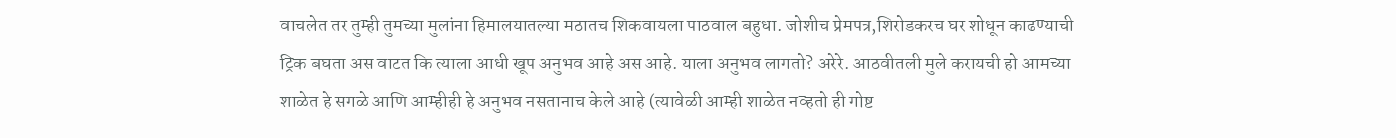वाचलेत तर तुम्ही तुमच्या मुलांना हिमालयातल्या मठातच शिकवायला पाठवाल बहुधा. जोशीच प्रेमपत्र,शिरोडकरच घर शोधून काढण्याची ट्रिक बघता अस वाटत कि त्याला आधी खूप अनुभव आहे अस आहे. याला अनुभव लागतो? अरेरे. आठवीतली मुले करायची हो आमच्या शाळेत हे सगळे आणि आम्हीही हे अनुभव नसतानाच केले आहे (त्यावेळी आम्ही शाळेत नव्हतो ही गोष्ट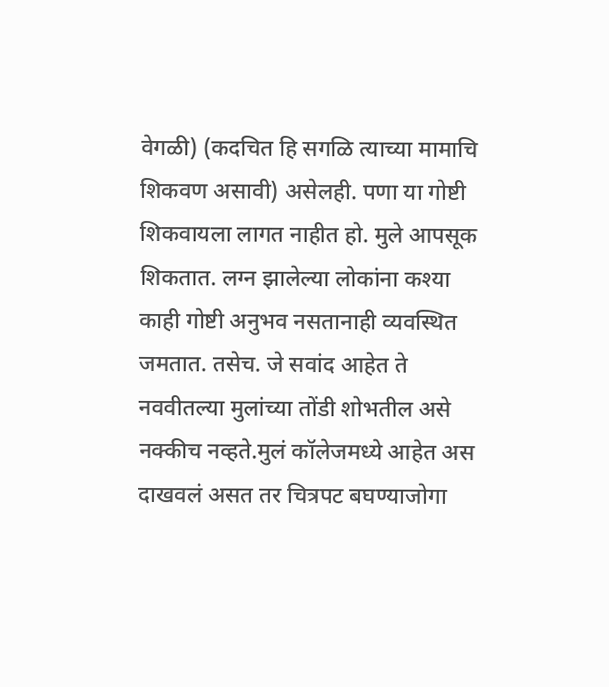वेगळी) (कदचित हि सगळि त्याच्या मामाचि शिकवण असावी) असेलही. पणा या गोष्टी शिकवायला लागत नाहीत हो. मुले आपसूक शिकतात. लग्न झालेल्या लोकांना कश्या काही गोष्टी अनुभव नसतानाही व्यवस्थित जमतात. तसेच. जे सवांद आहेत ते नववीतल्या मुलांच्या तोंडी शोभतील असे नक्कीच नव्हते.मुलं कॉलेजमध्ये आहेत अस दाखवलं असत तर चित्रपट बघण्याजोगा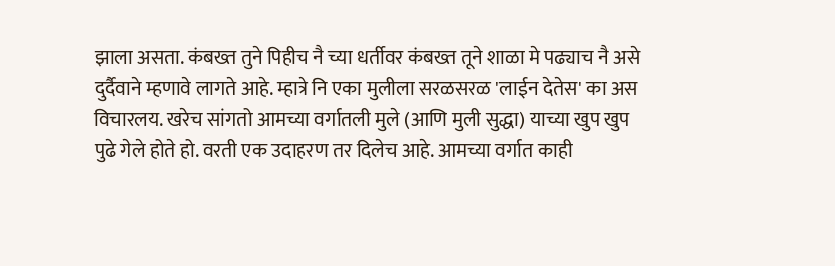झाला असता. कंबख्त तुने पिहीच नै च्या धर्तीवर कंबख्त तूने शाळा मे पढ्याच नै असे दुर्दैवाने म्हणावे लागते आहे. म्हात्रे नि एका मुलीला सरळसरळ 'लाईन देतेस' का अस विचारलय. खरेच सांगतो आमच्या वर्गातली मुले (आणि मुली सुद्धा) याच्या खुप खुप पुढे गेले होते हो. वरती एक उदाहरण तर दिलेच आहे. आमच्या वर्गात काही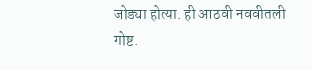जोड्या होत्या. ही आठवी नववीतली गोष्ट.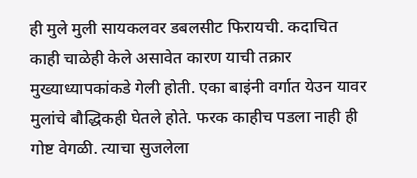ही मुले मुली सायकलवर डबलसीट फिरायची. कदाचित काही चाळेही केले असावेत कारण याची तक्रार मुख्याध्यापकांकडे गेली होती. एका बाइंनी वर्गात येउन यावर मुलांचे बौद्धिकही घेतले होते. फरक काहीच पडला नाही ही गोष्ट वेगळी. त्याचा सुजलेला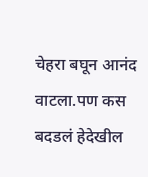चेहरा बघून आनंद वाटला.पण कस बदडलं हेदेखील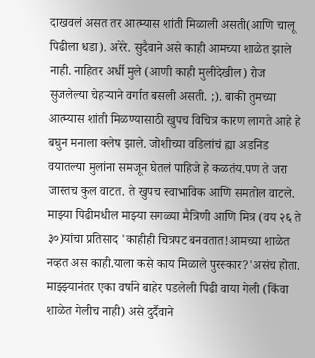दाखवलं असत तर आत्म्यास शांती मिळाली असती(आणि चालू पिढीला धडा). अरेरे. सुदैवाने असे काही आमच्या शाळेत झाले नाही. नाहितर अर्धी मुले (आणी काही मुलीदेखील) रोज सुजलेल्या चेहर्‍याने वर्गात बसली असती. ;). बाकी तुमच्या आत्म्यास शांती मिळण्यासाठी खुपच विचित्र कारण लागते आहे हे बघुन मनाला क्लेष झाले. जोशीच्या वडिलांचं ह्या अडनिड वयातल्या मुलांना समजून घेतलं पाहिजे हे कळतंय.पण ते जरा जास्तच कुल वाटत. ते खुपच स्वाभाविक आणि समतोल वाटले. माझ्या पिढीमधील माझ्या सगळ्या मैत्रिणी आणि मित्र (वय २६ ते ३०)यांचा प्रतिसाद 'काहीही चित्रपट बनवतात!आमच्या शाळेत नव्हत अस काही.याला कसे काय मिळाले पुरस्कार?'असंच होता. माझ्झ्यानंतर एका वर्षाने बाहेर पडलेली पिढी वाया गेली (किंवा शाळेत गेलीच नाही) असे दुर्दैवाने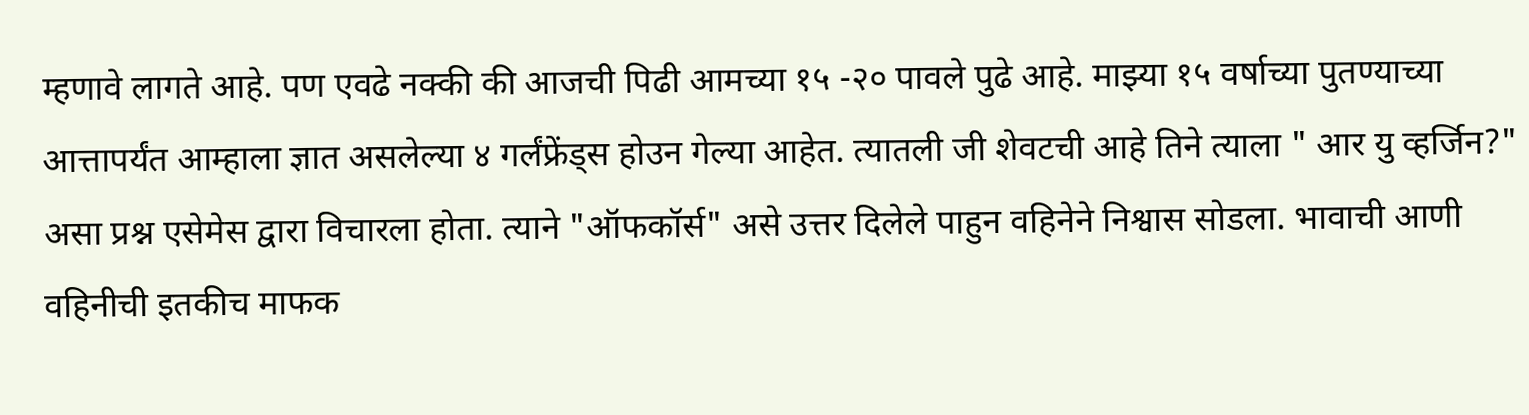म्हणावे लागते आहे. पण एवढे नक्की की आजची पिढी आमच्या १५ -२० पावले पुढे आहे. माझ्या १५ वर्षाच्या पुतण्याच्या आत्तापर्यंत आम्हाला ज्ञात असलेल्या ४ गर्लंफ्रेंड्स होउन गेल्या आहेत. त्यातली जी शेवटची आहे तिने त्याला " आर यु व्हर्जिन?" असा प्रश्न एसेमेस द्वारा विचारला होता. त्याने "ऑफकॉर्स" असे उत्तर दिलेले पाहुन वहिनेने निश्वास सोडला. भावाची आणी वहिनीची इतकीच माफक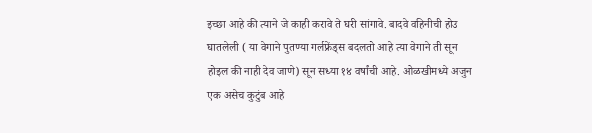इच्छा आहे की त्याने जे काही करावे ते घरी सांगावे. बादवे वहिनीची होउ घातलेली ( या वेगाने पुतण्या गर्लफ्रेंड्स बदलतो आहे त्या वेगाने ती सून होइल की नाही देव जाणे) सून सध्या १४ वर्षांची आहे. ओळखीमध्ये अजुन एक असेच कुटुंब आहे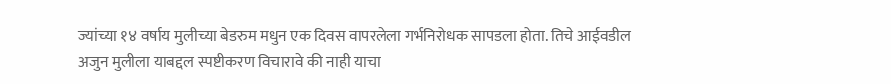ज्यांच्या १४ वर्षाय मुलीच्या बेडरुम मधुन एक दिवस वापरलेला गर्भनिरोधक सापडला होता. तिचे आईवडील अजुन मुलीला याबद्दल स्पष्टीकरण विचारावे की नाही याचा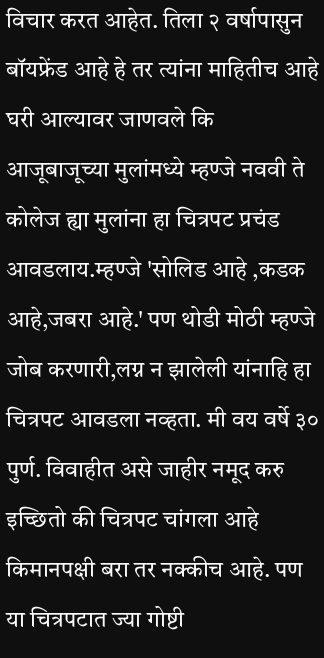विचार करत आहेत. तिला २ वर्षापासुन बॉयफ्रेंड आहे हे तर त्यांना माहितीच आहे घरी आल्यावर जाणवले कि आजूबाजूच्या मुलांमध्ये म्हण्जे नववी ते कोलेज ह्या मुलांना हा चित्रपट प्रचंड आवडलाय.म्हण्जे 'सोलिड आहे ,कडक आहे,जबरा आहे.' पण थोडी मोठी म्हण्जे जोब करणारी,लग्न न झालेली यांनाहि हा चित्रपट आवडला नव्हता. मी वय वर्षे ३० पुर्ण. विवाहीत असे जाहीर नमूद करु इच्छितो की चित्रपट चांगला आहे किमानपक्षी बरा तर नक्कीच आहे. पण या चित्रपटात ज्या गोष्टी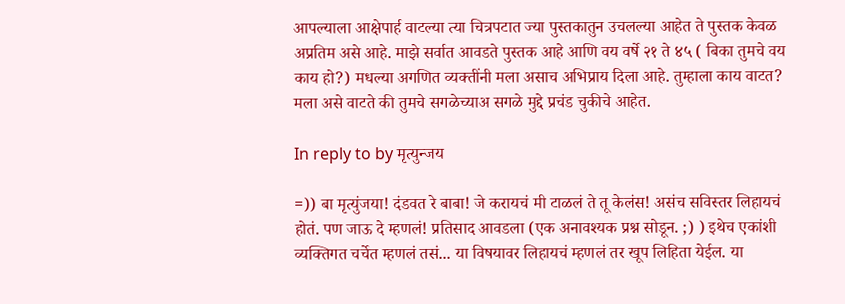आपल्याला आक्षेपार्ह वाटल्या त्या चित्रपटात ज्या पुस्तकातुन उचलल्या आहेत ते पुस्तक केवळ अप्रतिम असे आहे. माझे सर्वात आवडते पुस्तक आहे आणि वय वर्षे २१ ते ४५ ( बिका तुमचे वय काय हो?) मधल्या अगणित व्यक्तींनी मला असाच अभिप्राय दिला आहे. तुम्हाला काय वाटत? मला असे वाटते की तुमचे सगळेच्याअ सगळे मुद्दे प्रचंड चुकीचे आहेत.

In reply to by मृत्युन्जय

=)) बा मृत्युंजया! दंडवत रे बाबा! जे करायचं मी टाळलं ते तू केलंस! असंच सविस्तर लिहायचं होतं. पण जाऊ दे म्हणलं! प्रतिसाद आवडला (एक अनावश्यक प्रश्न सोडून. ;) ) इथेच एकांशी व्यक्तिगत चर्चेत म्हणलं तसं... या विषयावर लिहायचं म्हणलं तर खूप लिहिता येईल. या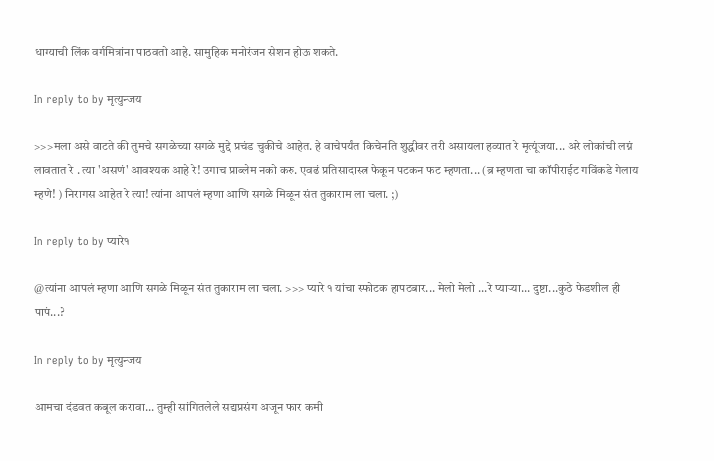धाग्याची लिंक वर्गमित्रांना पाठवतो आहे. सामुहिक मनोरंजन सेशन होऊ शकते.

In reply to by मृत्युन्जय

>>>मला असे वाटते की तुमचे सगळेच्या सगळे मुद्दे प्रचंड चुकीचे आहेत. हे वाचेपर्यंत किचेनति शुद्धीवर तरी असायला हव्यात रे मृत्यूंजया... अरे लोकांची लग्नं लावतात रे . त्या 'असणं' आवश्यक आहे रे! उगाच प्राब्लेम नको करु. एवढं प्रतिसादास्त्र फेकून पटकन फट म्हणता... (ब्र म्हणता चा कॉपीराईट गविंकडे गेलाय म्हणे! ) निरागस आहेत रे त्या! त्यांना आपलं म्हणा आणि सगळे मिळून संत तुकाराम ला चला. ;)

In reply to by प्यारे१

@त्यांना आपलं म्हणा आणि सगळे मिळून संत तुकाराम ला चला. >>> प्यारे १ यांचा स्फोटक हापटबार... मेलो मेलो ...रे प्यार्‍या... दुष्टा...कुठे फेडशील ही पापं...?

In reply to by मृत्युन्जय

आमचा दंडवत कबूल करावा... तुम्ही सांगितलेले सद्यप्रसंग अजून फार कमी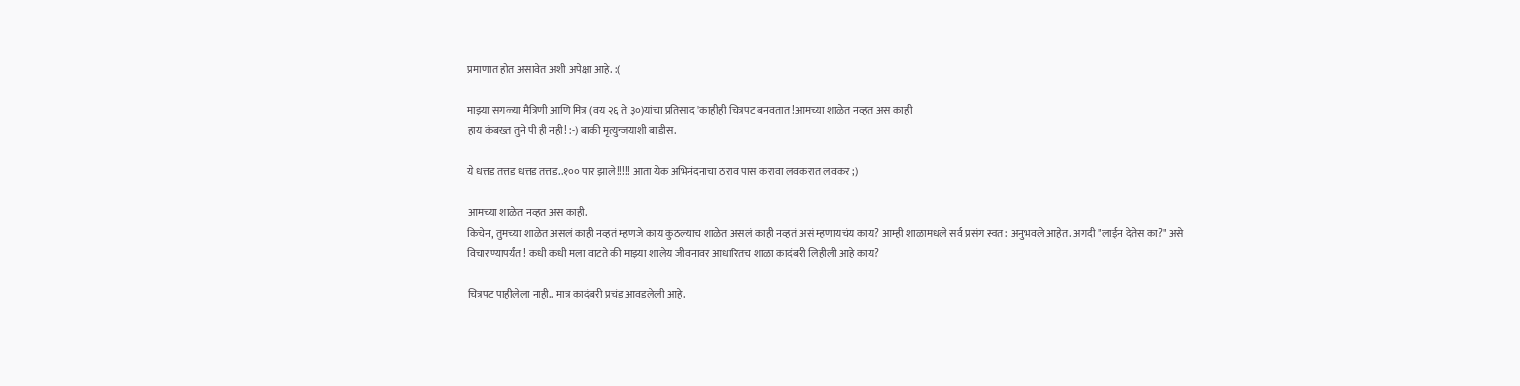प्रमाणात होत असावेत अशी अपेक्षा आहे. :(

माझ्या सगळ्या मैत्रिणी आणि मित्र (वय २६ ते ३०)यांचा प्रतिसाद 'काहीही चित्रपट बनवतात!आमच्या शाळेत नव्हत अस काही
हाय कंबख्त तुने पी ही नही! :-) बाकी मृत्युन्जयाशी बाडीस.

ये धत्तड तत्तड धत्तड तत्तड..१०० पार झाले!!!!! आता येक अभिनंदनाचा ठराव पास करावा लवकरात लवकर ;)

आमच्या शाळेत नव्हत अस काही.
किचेन, तुमच्या शाळेत असलं काही नव्हतं म्हणजे काय कुठल्याच शाळेत असलं काही नव्हतं असं म्हणायचंय काय? आम्ही शाळामधले सर्व प्रसंग स्वत: अनुभवले आहेत. अगदी "लाईन देतेस का?" असे विचारण्यापर्यंत! कधी कधी मला वाटते की माझ्या शालेय जीवनावर आधारितच शाळा कादंबरी लिहीली आहे काय?

चित्रपट पाहीलेला नाही.. मात्र कादंबरी प्रचंड आवडलेली आहे.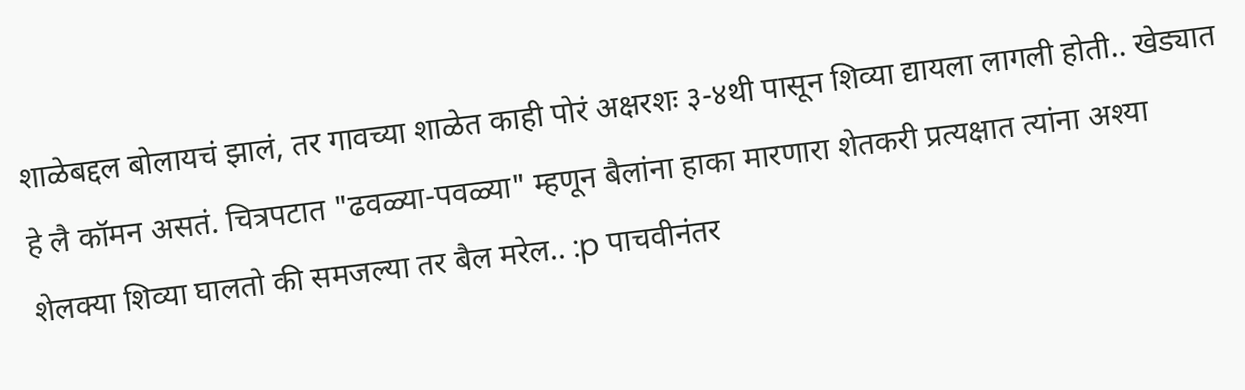शाळेबद्दल बोलायचं झालं, तर गावच्या शाळेत काही पोरं अक्षरशः ३-४थी पासून शिव्या द्यायला लागली होती.. खेड्यात हे लै कॉमन असतं. चित्रपटात "ढवळ्या-पवळ्या" म्हणून बैलांना हाका मारणारा शेतकरी प्रत्यक्षात त्यांना अश्या शेलक्या शिव्या घालतो की समजल्या तर बैल मरेल.. :p पाचवीनंतर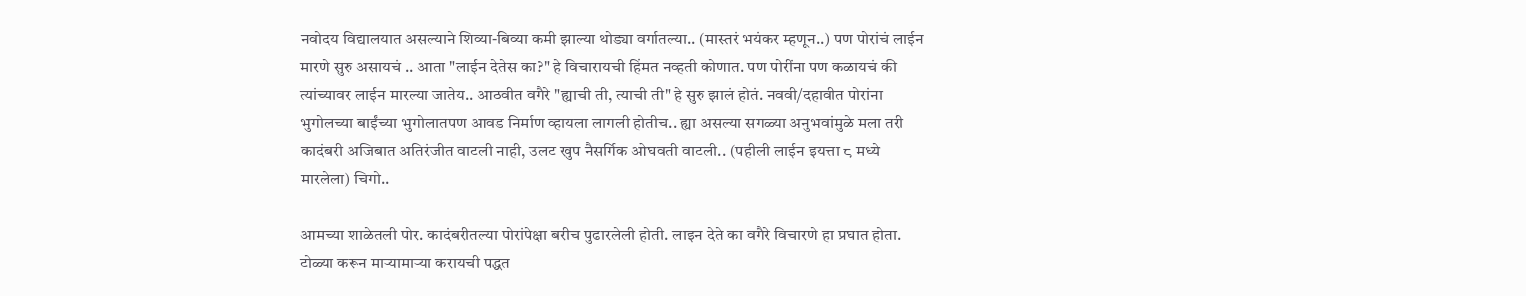नवोदय विद्यालयात असल्याने शिव्या-बिव्या कमी झाल्या थोड्या वर्गातल्या.. (मास्तरं भयंकर म्हणून..) पण पोरांचं लाईन मारणे सुरु असायचं .. आता "लाईन देतेस का?" हे विचारायची हिंमत नव्हती कोणात. पण पोरींना पण कळायचं की त्यांच्यावर लाईन मारल्या जातेय.. आठवीत वगैरे "ह्याची ती, त्याची ती" हे सुरु झालं होतं. नववी/दहावीत पोरांना भुगोलच्या बाईंच्या भुगोलातपण आवड निर्माण व्हायला लागली होतीच.. ह्या असल्या सगळ्या अनुभवांमुळे मला तरी कादंबरी अजिबात अतिरंजीत वाटली नाही, उलट खुप नैसर्गिक ओघवती वाटली.. (पहीली लाईन इयत्ता ८ मध्ये मारलेला) चिगो..

आमच्या शाळेतली पोर. कादंबरीतल्या पोरांपेक्षा बरीच पुढारलेली होती. लाइन देते का वगैरे विचारणे हा प्रघात होता. टोळ्या करून मार्‍यामार्‍या करायची पद्धत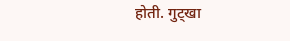होती. गुट्खा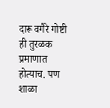दारू वगैरे गोष्टी ही तुरळक प्रमाणात होत्याच. पण शाळा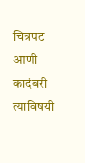चित्रपट आणी कादंबरी त्याविषयी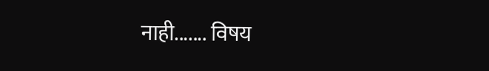नाही....... विषय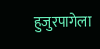हुजुरपागेला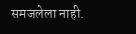समजलेला नाही.